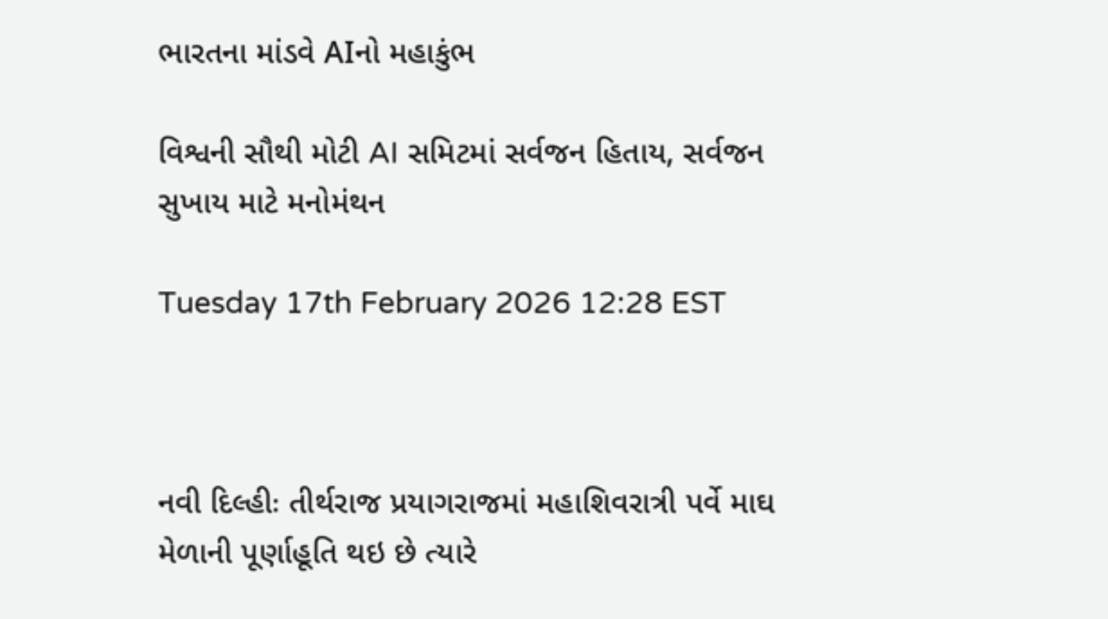ભારતના માંડવે AIનો મહાકુંભ

વિશ્વની સૌથી મોટી AI સમિટમાં સર્વજન હિતાય, સર્વજન સુખાય માટે મનોમંથન

Tuesday 17th February 2026 12:28 EST



નવી દિલ્હીઃ તીર્થરાજ પ્રયાગરાજમાં મહાશિવરાત્રી પર્વે માઘ મેળાની પૂર્ણાહૂતિ થઇ છે ત્યારે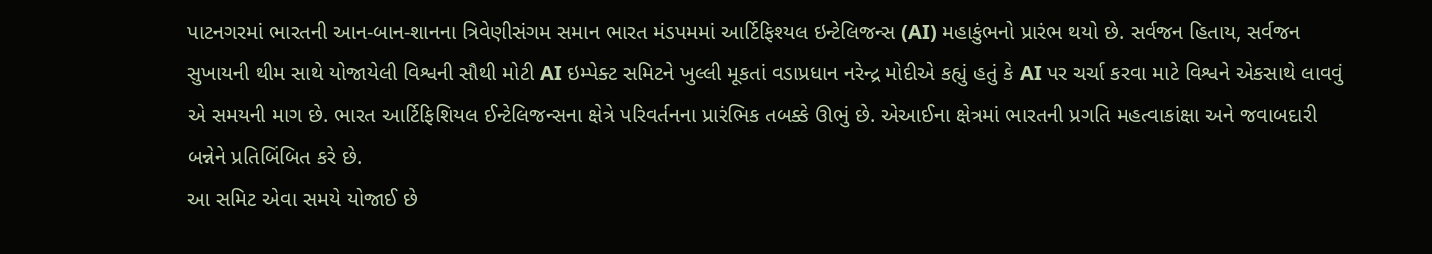પાટનગરમાં ભારતની આન-બાન-શાનના ત્રિવેણીસંગમ સમાન ભારત મંડપમમાં આર્ટિફિશ્યલ ઇન્ટેલિજન્સ (AI) મહાકુંભનો પ્રારંભ થયો છે. સર્વજન હિતાય, સર્વજન સુખાયની થીમ સાથે યોજાયેલી વિશ્વની સૌથી મોટી AI ઇમ્પેક્ટ સમિટને ખુલ્લી મૂકતાં વડાપ્રધાન નરેન્દ્ર મોદીએ કહ્યું હતું કે AI પર ચર્ચા કરવા માટે વિશ્વને એકસાથે લાવવું એ સમયની માગ છે. ભારત આર્ટિફિશિયલ ઈન્ટેલિજન્સના ક્ષેત્રે પરિવર્તનના પ્રારંભિક તબક્કે ઊભું છે. એઆઈના ક્ષેત્રમાં ભારતની પ્રગતિ મહત્વાકાંક્ષા અને જવાબદારી બન્નેને પ્રતિબિંબિત કરે છે.
આ સમિટ એવા સમયે યોજાઈ છે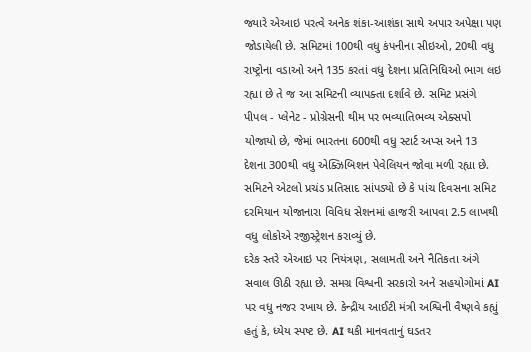જ્યારે એઆઇ પરત્વે અનેક શંકા-આશંકા સાથે અપાર અપેક્ષા પણ જોડાયેલી છે. સમિટમાં 100થી વધુ કંપનીના સીઇઓ, 20થી વધુ રાષ્ટ્રોના વડાઓ અને 135 કરતાં વધુ દેશના પ્રતિનિધિઓ ભાગ લઇ રહ્યા છે તે જ આ સમિટની વ્યાપક્તા દર્શાવે છે. સમિટ પ્રસંગે પીપલ - પ્લેનેટ - પ્રોગ્રેસની થીમ પર ભવ્યાતિભવ્ય એક્સપો યોજાયો છે, જેમાં ભારતના 600થી વધુ સ્ટાર્ટ અપ્સ અને 13 દેશના 300થી વધુ એક્ઝિબિશન પેવેલિયન જોવા મળી રહ્યા છે. સમિટને એટલો પ્રચંડ પ્રતિસાદ સાંપડ્યો છે કે પાંચ દિવસના સમિટ દરમિયાન યોજાનારા વિવિધ સેશનમાં હાજરી આપવા 2.5 લાખથી વધુ લોકોએ રજીસ્ટ્રેશન કરાવ્યું છે.
દરેક સ્તરે એઆઇ પર નિયંત્રણ, સલામતી અને નૈતિકતા અંગે સવાલ ઊઠી રહ્યા છે. સમગ્ર વિશ્વની સરકારો અને સહયોગોમાં AI પર વધુ નજર રખાય છે. કેન્દ્રીય આઈટી મંત્રી અશ્વિની વૈષ્ણવે કહ્યું હતું કે, ધ્યેય સ્પષ્ટ છે. AI થકી માનવતાનું ઘડતર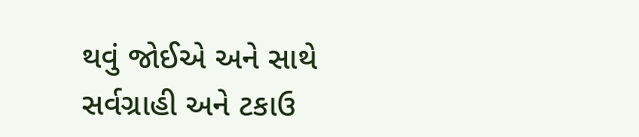થવું જોઈએ અને સાથે સર્વગ્રાહી અને ટકાઉ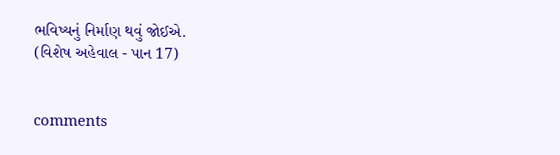ભવિષ્યનું નિર્માણ થવું જોઈએ.
(વિશેષ અહેવાલ - પાન 17)


comments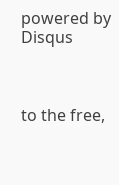powered by Disqus



to the free,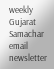weekly Gujarat Samachar email newsletter